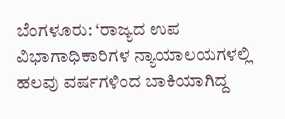ಬೆಂಗಳೂರು: ‘ರಾಜ್ಯದ ಉಪ ವಿಭಾಗಾಧಿಕಾರಿಗಳ ನ್ಯಾಯಾಲಯಗಳಲ್ಲಿ ಹಲವು ವರ್ಷಗಳಿಂದ ಬಾಕಿಯಾಗಿದ್ದ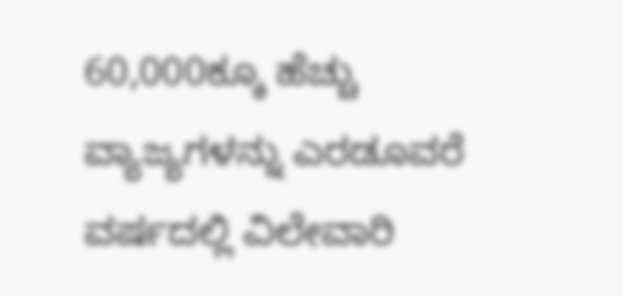60,000ಕ್ಕೂ ಹೆಚ್ಚು ವ್ಯಾಜ್ಯಗಳನ್ನು ಎರಡೂವರೆ ವರ್ಷದಲ್ಲಿ ವಿಲೇವಾರಿ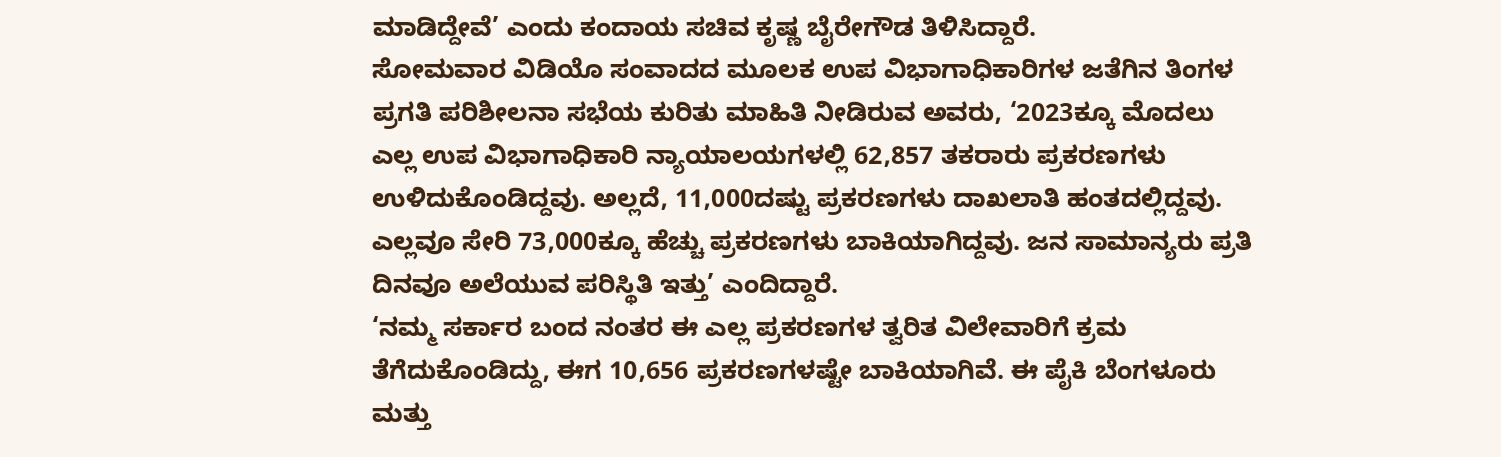ಮಾಡಿದ್ದೇವೆ’ ಎಂದು ಕಂದಾಯ ಸಚಿವ ಕೃಷ್ಣ ಬೈರೇಗೌಡ ತಿಳಿಸಿದ್ದಾರೆ.
ಸೋಮವಾರ ವಿಡಿಯೊ ಸಂವಾದದ ಮೂಲಕ ಉಪ ವಿಭಾಗಾಧಿಕಾರಿಗಳ ಜತೆಗಿನ ತಿಂಗಳ ಪ್ರಗತಿ ಪರಿಶೀಲನಾ ಸಭೆಯ ಕುರಿತು ಮಾಹಿತಿ ನೀಡಿರುವ ಅವರು, ‘2023ಕ್ಕೂ ಮೊದಲು ಎಲ್ಲ ಉಪ ವಿಭಾಗಾಧಿಕಾರಿ ನ್ಯಾಯಾಲಯಗಳಲ್ಲಿ 62,857 ತಕರಾರು ಪ್ರಕರಣಗಳು ಉಳಿದುಕೊಂಡಿದ್ದವು. ಅಲ್ಲದೆ, 11,000ದಷ್ಟು ಪ್ರಕರಣಗಳು ದಾಖಲಾತಿ ಹಂತದಲ್ಲಿದ್ದವು. ಎಲ್ಲವೂ ಸೇರಿ 73,000ಕ್ಕೂ ಹೆಚ್ಚು ಪ್ರಕರಣಗಳು ಬಾಕಿಯಾಗಿದ್ದವು. ಜನ ಸಾಮಾನ್ಯರು ಪ್ರತಿ ದಿನವೂ ಅಲೆಯುವ ಪರಿಸ್ಥಿತಿ ಇತ್ತು’ ಎಂದಿದ್ದಾರೆ.
‘ನಮ್ಮ ಸರ್ಕಾರ ಬಂದ ನಂತರ ಈ ಎಲ್ಲ ಪ್ರಕರಣಗಳ ತ್ವರಿತ ವಿಲೇವಾರಿಗೆ ಕ್ರಮ ತೆಗೆದುಕೊಂಡಿದ್ದು, ಈಗ 10,656 ಪ್ರಕರಣಗಳಷ್ಟೇ ಬಾಕಿಯಾಗಿವೆ. ಈ ಪೈಕಿ ಬೆಂಗಳೂರು ಮತ್ತು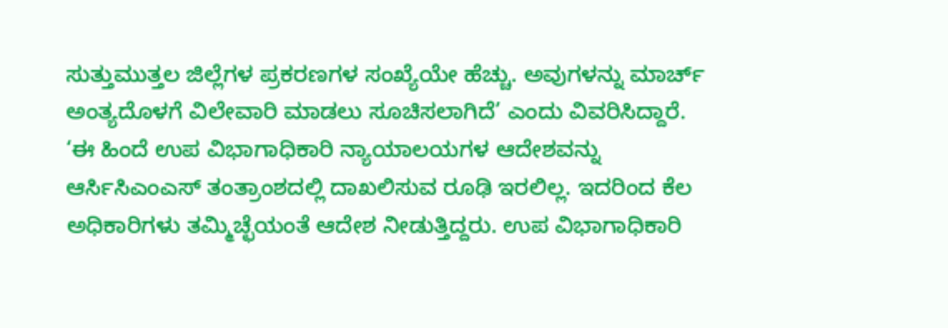ಸುತ್ತುಮುತ್ತಲ ಜಿಲ್ಲೆಗಳ ಪ್ರಕರಣಗಳ ಸಂಖ್ಯೆಯೇ ಹೆಚ್ಚು. ಅವುಗಳನ್ನು ಮಾರ್ಚ್ ಅಂತ್ಯದೊಳಗೆ ವಿಲೇವಾರಿ ಮಾಡಲು ಸೂಚಿಸಲಾಗಿದೆ’ ಎಂದು ವಿವರಿಸಿದ್ದಾರೆ.
‘ಈ ಹಿಂದೆ ಉಪ ವಿಭಾಗಾಧಿಕಾರಿ ನ್ಯಾಯಾಲಯಗಳ ಆದೇಶವನ್ನು ಆರ್ಸಿಸಿಎಂಎಸ್ ತಂತ್ರಾಂಶದಲ್ಲಿ ದಾಖಲಿಸುವ ರೂಢಿ ಇರಲಿಲ್ಲ. ಇದರಿಂದ ಕೆಲ ಅಧಿಕಾರಿಗಳು ತಮ್ಮಿಚ್ಛೆಯಂತೆ ಆದೇಶ ನೀಡುತ್ತಿದ್ದರು. ಉಪ ವಿಭಾಗಾಧಿಕಾರಿ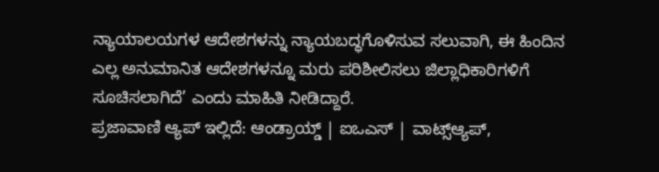ನ್ಯಾಯಾಲಯಗಳ ಆದೇಶಗಳನ್ನು ನ್ಯಾಯಬದ್ಧಗೊಳಿಸುವ ಸಲುವಾಗಿ, ಈ ಹಿಂದಿನ ಎಲ್ಲ ಅನುಮಾನಿತ ಆದೇಶಗಳನ್ನೂ ಮರು ಪರಿಶೀಲಿಸಲು ಜಿಲ್ಲಾಧಿಕಾರಿಗಳಿಗೆ ಸೂಚಿಸಲಾಗಿದೆ’ ಎಂದು ಮಾಹಿತಿ ನೀಡಿದ್ದಾರೆ.
ಪ್ರಜಾವಾಣಿ ಆ್ಯಪ್ ಇಲ್ಲಿದೆ: ಆಂಡ್ರಾಯ್ಡ್ | ಐಒಎಸ್ | ವಾಟ್ಸ್ಆ್ಯಪ್,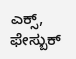ಎಕ್ಸ್, ಫೇಸ್ಬುಕ್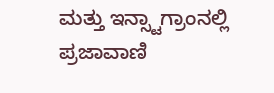ಮತ್ತು ಇನ್ಸ್ಟಾಗ್ರಾಂನಲ್ಲಿ ಪ್ರಜಾವಾಣಿ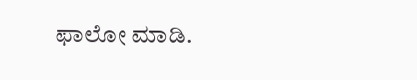ಫಾಲೋ ಮಾಡಿ.